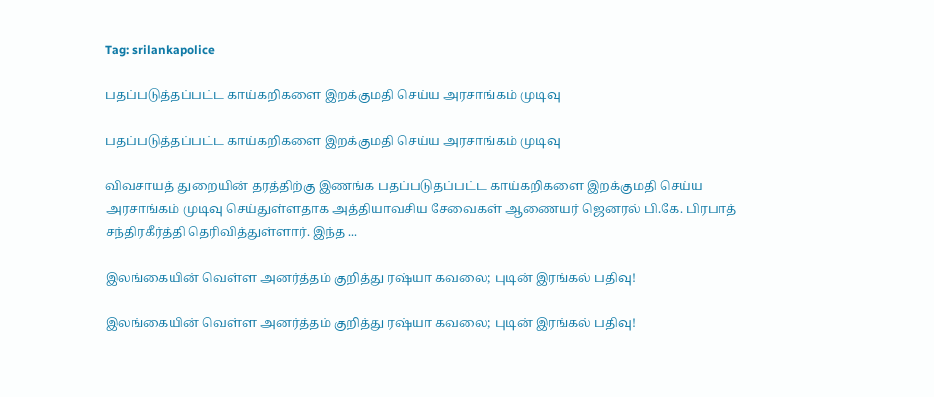Tag: srilankapolice

பதப்படுத்தப்பட்ட காய்கறிகளை இறக்குமதி செய்ய அரசாங்கம் முடிவு

பதப்படுத்தப்பட்ட காய்கறிகளை இறக்குமதி செய்ய அரசாங்கம் முடிவு

விவசாயத் துறையின் தரத்திற்கு இணங்க பதப்படுதப்பட்ட காய்கறிகளை இறக்குமதி செய்ய அரசாங்கம் முடிவு செய்துள்ளதாக அத்தியாவசிய சேவைகள் ஆணையர் ஜெனரல் பி.கே. பிரபாத் சந்திரகீர்த்தி தெரிவித்துள்ளார். இந்த ...

இலங்கையின் வெள்ள அனர்த்தம் குறித்து ரஷ்யா கவலை; புடின் இரங்கல் பதிவு!

இலங்கையின் வெள்ள அனர்த்தம் குறித்து ரஷ்யா கவலை; புடின் இரங்கல் பதிவு!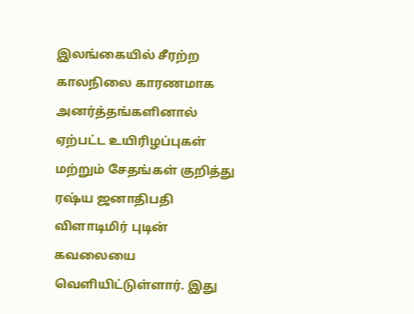இலங்கையில் சீரற்ற காலநிலை காரணமாக அனர்த்தங்களினால் ஏற்பட்ட உயிரிழப்புகள் மற்றும் சேதங்கள் குறித்து ரஷ்ய ஜனாதிபதி விளாடிமிர் புடின் கவலையை வௌியிட்டுள்ளார். இது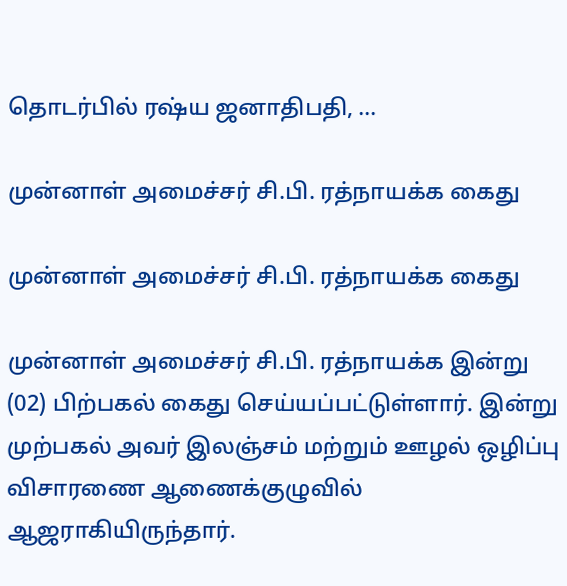தொடர்பில் ரஷ்ய ஜனாதிபதி, ...

முன்னாள் அமைச்சர் சி.பி. ரத்நாயக்க கைது

முன்னாள் அமைச்சர் சி.பி. ரத்நாயக்க கைது

முன்னாள் அமைச்சர் சி.பி. ரத்நாயக்க இன்று (02) பிற்பகல் கைது செய்யப்பட்டுள்ளார். இன்று முற்பகல் அவர் இலஞ்சம் மற்றும் ஊழல் ஒழிப்பு விசாரணை ஆணைக்குழுவில் ஆஜராகியிருந்தார்.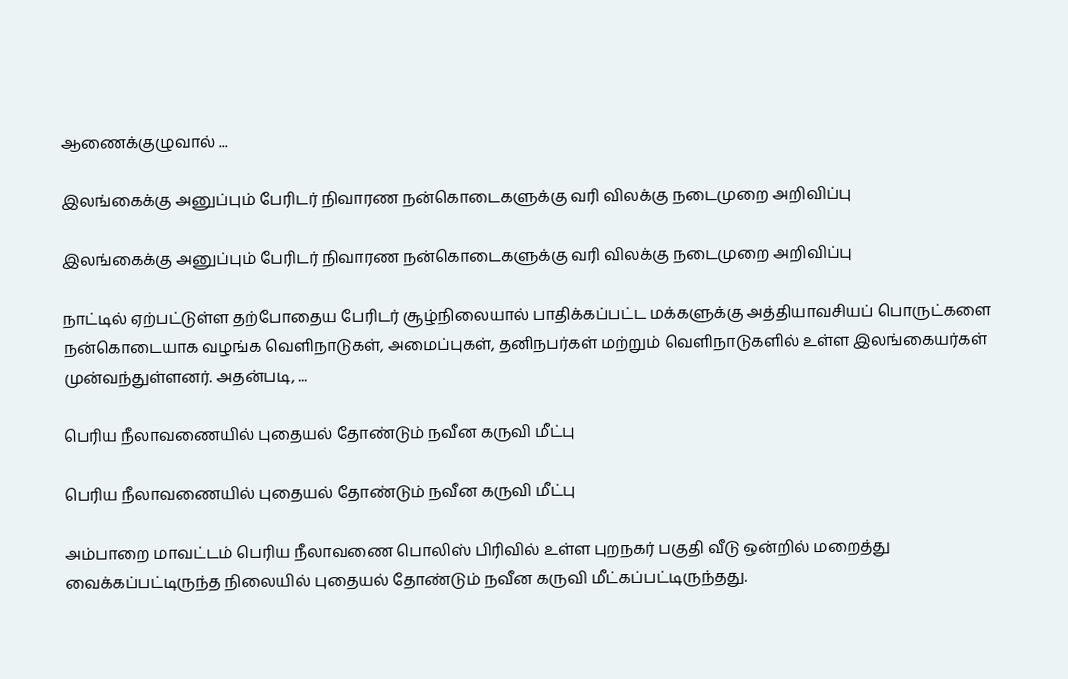ஆணைக்குழுவால் ...

இலங்கைக்கு அனுப்பும் பேரிடர் நிவாரண நன்கொடைகளுக்கு வரி விலக்கு நடைமுறை அறிவிப்பு

இலங்கைக்கு அனுப்பும் பேரிடர் நிவாரண நன்கொடைகளுக்கு வரி விலக்கு நடைமுறை அறிவிப்பு

நாட்டில் ஏற்பட்டுள்ள தற்போதைய பேரிடர் சூழ்நிலையால் பாதிக்கப்பட்ட மக்களுக்கு அத்தியாவசியப் பொருட்களை நன்கொடையாக வழங்க வெளிநாடுகள், அமைப்புகள், தனிநபர்கள் மற்றும் வெளிநாடுகளில் உள்ள இலங்கையர்கள் முன்வந்துள்ளனர். அதன்படி, ...

பெரிய நீலாவணையில் புதையல் தோண்டும் நவீன கருவி மீட்பு

பெரிய நீலாவணையில் புதையல் தோண்டும் நவீன கருவி மீட்பு

அம்பாறை மாவட்டம் பெரிய நீலாவணை பொலிஸ் பிரிவில் உள்ள புறநகர் பகுதி வீடு ஒன்றில் மறைத்து வைக்கப்பட்டிருந்த நிலையில் புதையல் தோண்டும் நவீன கருவி மீட்கப்பட்டிருந்தது.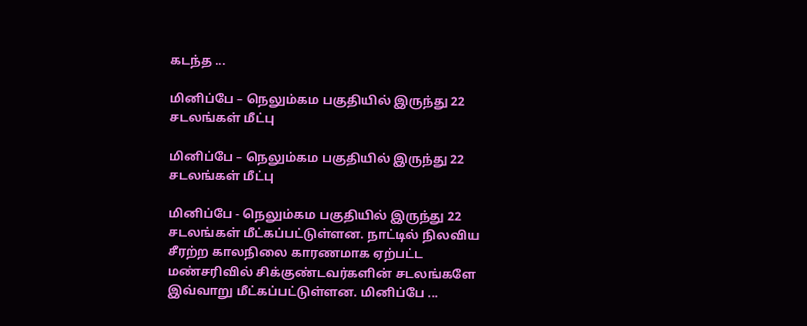கடந்த ...

மினிப்பே – நெலும்கம பகுதியில் இருந்து 22 சடலங்கள் மீட்பு

மினிப்பே – நெலும்கம பகுதியில் இருந்து 22 சடலங்கள் மீட்பு

மினிப்பே - நெலும்கம பகுதியில் இருந்து 22 சடலங்கள் மீட்கப்பட்டுள்ளன. நாட்டில் நிலவிய சீரற்ற காலநிலை காரணமாக ஏற்பட்ட மண்சரிவில் சிக்குண்டவர்களின் சடலங்களே இவ்வாறு மீட்கப்பட்டுள்ளன. மினிப்பே ...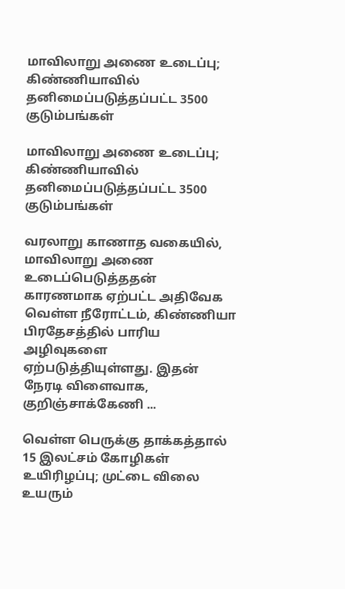மாவிலாறு அணை உடைப்பு; கிண்ணியாவில் தனிமைப்படுத்தப்பட்ட 3500 குடும்பங்கள்

மாவிலாறு அணை உடைப்பு; கிண்ணியாவில் தனிமைப்படுத்தப்பட்ட 3500 குடும்பங்கள்

வரலாறு காணாத வகையில், மாவிலாறு அணை உடைப்பெடுத்ததன் காரணமாக ஏற்பட்ட அதிவேக வெள்ள நீரோட்டம், கிண்ணியா பிரதேசத்தில் பாரிய அழிவுகளை ஏற்படுத்தியுள்ளது. இதன் நேரடி விளைவாக, குறிஞ்சாக்கேணி ...

வெள்ள பெருக்கு தாக்கத்தால் 15 இலட்சம் கோழிகள் உயிரிழப்பு; முட்டை விலை உயரும்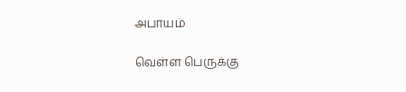அபாயம்

வெள்ள பெருக்கு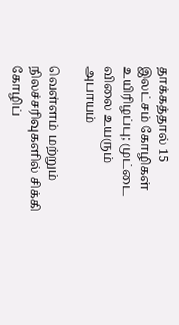தாக்கத்தால் 15 இலட்சம் கோழிகள் உயிரிழப்பு; முட்டை விலை உயரும் அபாயம்

வெள்ளம் மற்றும் நிலச்சரிவுகளில் சிக்கி கோழிப்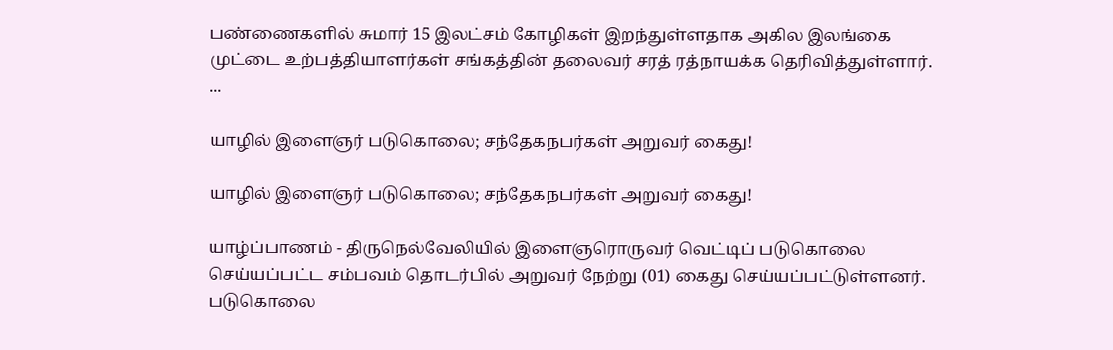பண்ணைகளில் சுமார் 15 இலட்சம் கோழிகள் இறந்துள்ளதாக அகில இலங்கை முட்டை உற்பத்தியாளர்கள் சங்கத்தின் தலைவர் சரத் ரத்நாயக்க தெரிவித்துள்ளார். ...

யாழில் இளைஞர் படுகொலை; சந்தேகநபர்கள் அறுவர் கைது!

யாழில் இளைஞர் படுகொலை; சந்தேகநபர்கள் அறுவர் கைது!

யாழ்ப்பாணம் - திருநெல்வேலியில் இளைஞரொருவர் வெட்டிப் படுகொலை செய்யப்பட்ட சம்பவம் தொடர்பில் அறுவர் நேற்று (01) கைது செய்யப்பட்டுள்ளனர். படுகொலை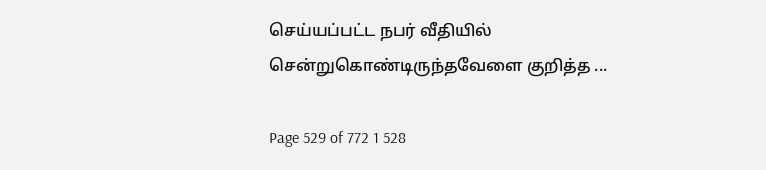செய்யப்பட்ட நபர் வீதியில் சென்றுகொண்டிருந்தவேளை குறித்த ...

Page 529 of 772 1 528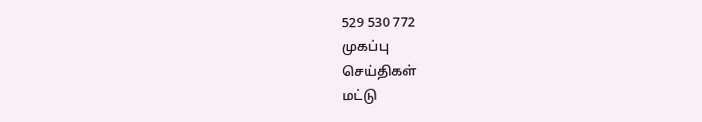529 530 772
முகப்பு
செய்திகள்
மட்டு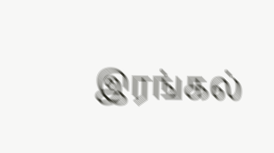இரங்கல்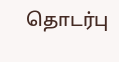தொடர்பு